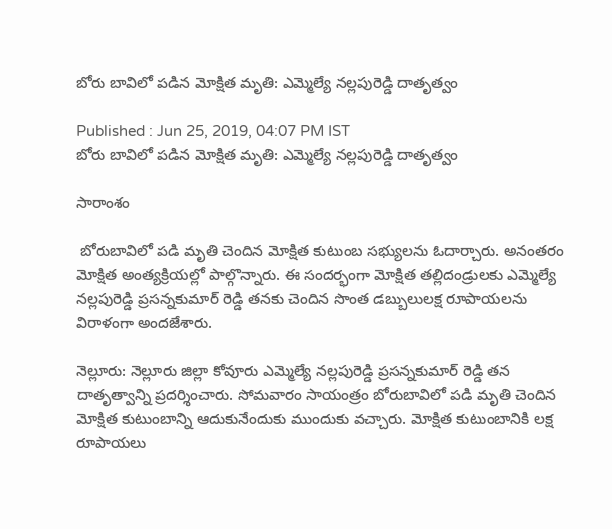బోరు బావిలో పడిన మోక్షిత మృతి: ఎమ్మెల్యే నల్లపురెడ్డి దాతృత్వం

Published : Jun 25, 2019, 04:07 PM IST
బోరు బావిలో పడిన మోక్షిత మృతి: ఎమ్మెల్యే నల్లపురెడ్డి దాతృత్వం

సారాంశం

 బోరుబావిలో పడి మృతి చెందిన మోక్షిత కుటుంబ సభ్యులను ఓదార్చారు. అనంతరం మోక్షిత అంత్యక్రియల్లో పాల్గొన్నారు. ఈ సందర్భంగా మోక్షిత తల్లిదండ్రులకు ఎమ్మెల్యే నల్లపురెడ్డి ప్రసన్నకుమార్ రెడ్డి తనకు చెందిన సొంత డబ్బులులక్ష రూపాయలను విరాళంగా అందజేశారు.

నెల్లూరు: నెల్లూరు జిల్లా కోవూరు ఎమ్మెల్యే నల్లపురెడ్డి ప్రసన్నకుమార్ రెడ్డి తన దాతృత్వాన్ని ప్రదర్శించారు. సోమవారం సాయంత్రం బోరుబావిలో పడి మృతి చెందిన మోక్షిత కుటుంబాన్ని ఆదుకునేందుకు ముందుకు వచ్చారు. మోక్షిత కుటుంబానికి లక్ష రూపాయలు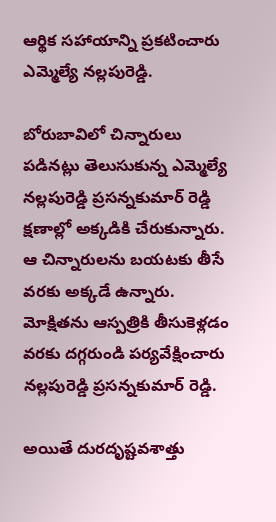ఆర్థిక సహాయాన్ని ప్రకటించారు ఎమ్మెల్యే నల్లపురెడ్డి.

బోరుబావిలో చిన్నారులు పడినట్లు తెలుసుకున్న ఎమ్మెల్యే నల్లపురెడ్డి ప్రసన్నకుమార్ రెడ్డి క్షణాల్లో అక్కడికి చేరుకున్నారు. ఆ చిన్నారులను బయటకు తీసే వరకు అక్కడే ఉన్నారు. మోక్షితను ఆస్పత్రికి తీసుకెళ్లడం వరకు దగ్గరుండి పర్యవేక్షించారు నల్లపురెడ్డి ప్రసన్నకుమార్ రెడ్డి.

అయితే దురదృష్టవశాత్తు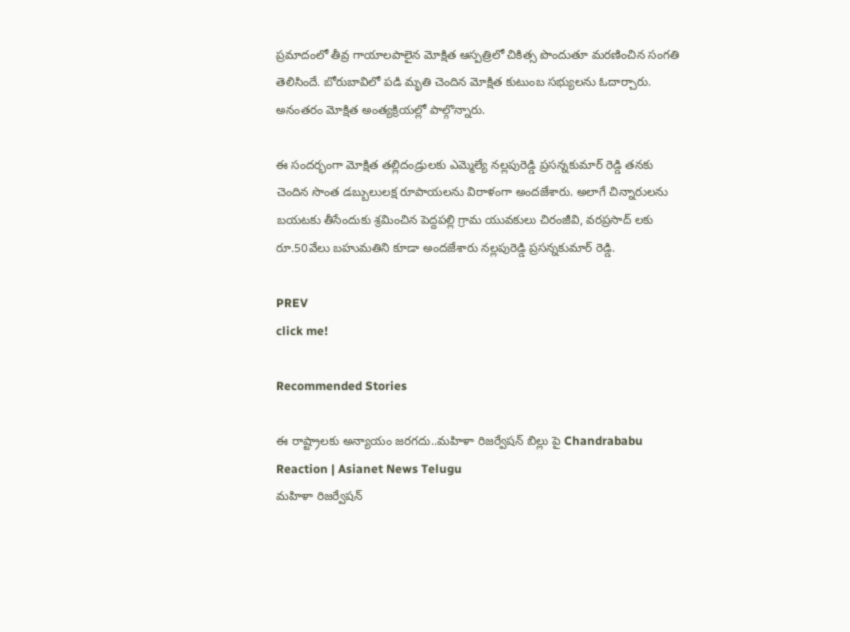ప్రమాదంలో తీవ్ర గాయాలపాలైన మోక్షిత ఆస్పత్రిలో చికిత్స పొందుతూ మరణించిన సంగతి తెలిసిందే. బోరుబావిలో పడి మృతి చెందిన మోక్షిత కుటుంబ సభ్యులను ఓదార్చారు. అనంతరం మోక్షిత అంత్యక్రియల్లో పాల్గొన్నారు.

ఈ సందర్భంగా మోక్షిత తల్లిదండ్రులకు ఎమ్మెల్యే నల్లపురెడ్డి ప్రసన్నకుమార్ రెడ్డి తనకు చెందిన సొంత డబ్బులులక్ష రూపాయలను విరాళంగా అందజేశారు. అలాగే చిన్నారులను బయటకు తీసేందుకు శ్రమించిన పెద్దపల్లి గ్రామ యువకులు చిరంజీవి, వరప్రసాద్ లకు రూ.50వేలు బహుమతిని కూడా అందజేశారు నల్లపురెడ్డి ప్రసన్నకుమార్ రెడ్డి.

PREV
click me!

Recommended Stories

ఈ రాష్ట్రాలకు అన్యాయం జరగదు..మహిళా రిజర్వేషన్ బిల్లు పై Chandrababu Reaction | Asianet News Telugu
మహిళా రిజర్వేషన్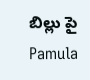బిల్లు పై Pamula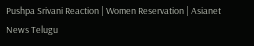Pushpa Srivani Reaction | Women Reservation | Asianet News Telugu